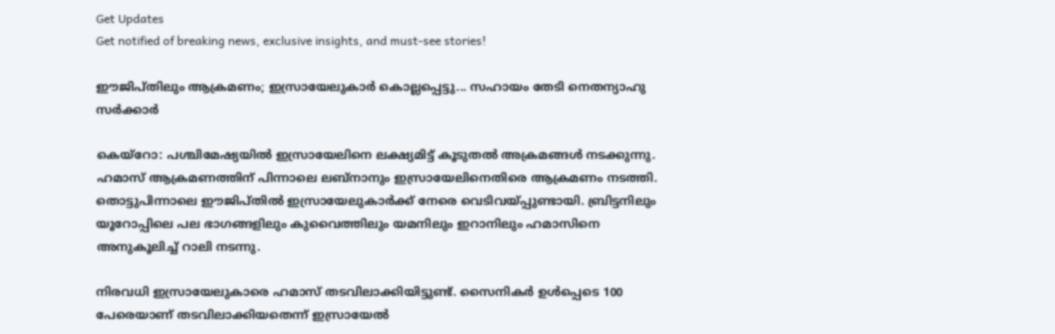Get Updates
Get notified of breaking news, exclusive insights, and must-see stories!

ഈജിപ്തിലും ആക്രമണം; ഇസ്രായേലുകാര്‍ കൊല്ലപ്പെട്ടു... സഹായം തേടി നെതന്യാഹു സര്‍ക്കാര്‍

കെയ്‌റോ: പശ്ചിമേഷ്യയില്‍ ഇസ്രായേലിനെ ലക്ഷ്യമിട്ട് കൂടുതല്‍ അക്രമങ്ങള്‍ നടക്കുന്നു. ഹമാസ് ആക്രമണത്തിന് പിന്നാലെ ലബ്‌നാനും ഇസ്രായേലിനെതിരെ ആക്രമണം നടത്തി. തൊട്ടുപിന്നാലെ ഈജിപ്തില്‍ ഇസ്രായേലുകാര്‍ക്ക് നേരെ വെടിവയ്പ്പുണ്ടായി. ബ്രിട്ടനിലും യൂറോപ്പിലെ പല ഭാഗങ്ങളിലും കുവൈത്തിലും യമനിലും ഇറാനിലും ഹമാസിനെ അനുകൂലിച്ച് റാലി നടന്നു.

നിരവധി ഇസ്രായേലുകാരെ ഹമാസ് തടവിലാക്കിയിട്ടുണ്ട്. സൈനികര്‍ ഉള്‍പ്പെടെ 100 പേരെയാണ് തടവിലാക്കിയതെന്ന് ഇസ്രായേല്‍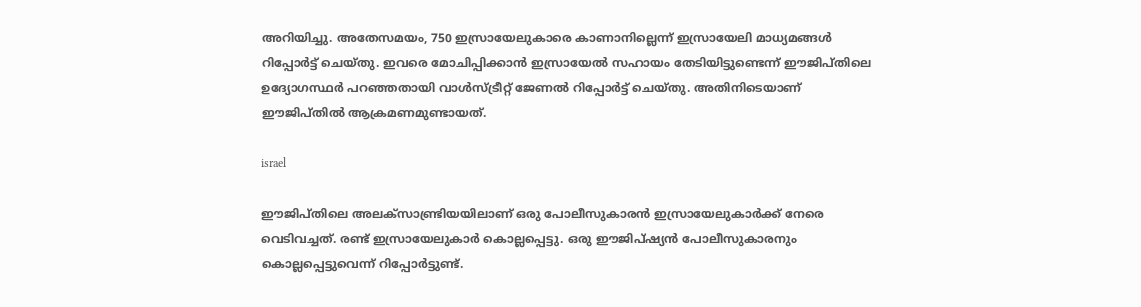അറിയിച്ചു. അതേസമയം, 750 ഇസ്രായേലുകാരെ കാണാനില്ലെന്ന് ഇസ്രായേലി മാധ്യമങ്ങള്‍ റിപ്പോര്‍ട്ട് ചെയ്തു. ഇവരെ മോചിപ്പിക്കാന്‍ ഇസ്രായേല്‍ സഹായം തേടിയിട്ടുണ്ടെന്ന് ഈജിപ്തിലെ ഉദ്യോഗസ്ഥര്‍ പറഞ്ഞതായി വാള്‍സ്ട്രീറ്റ് ജേണല്‍ റിപ്പോര്‍ട്ട് ചെയ്തു. അതിനിടെയാണ് ഈജിപ്തില്‍ ആക്രമണമുണ്ടായത്.

israel

ഈജിപ്തിലെ അലക്‌സാണ്ട്രിയയിലാണ് ഒരു പോലീസുകാരന്‍ ഇസ്രായേലുകാര്‍ക്ക് നേരെ വെടിവച്ചത്. രണ്ട് ഇസ്രായേലുകാര്‍ കൊല്ലപ്പെട്ടു. ഒരു ഈജിപ്ഷ്യന്‍ പോലീസുകാരനും കൊല്ലപ്പെട്ടുവെന്ന് റിപ്പോര്‍ട്ടുണ്ട്.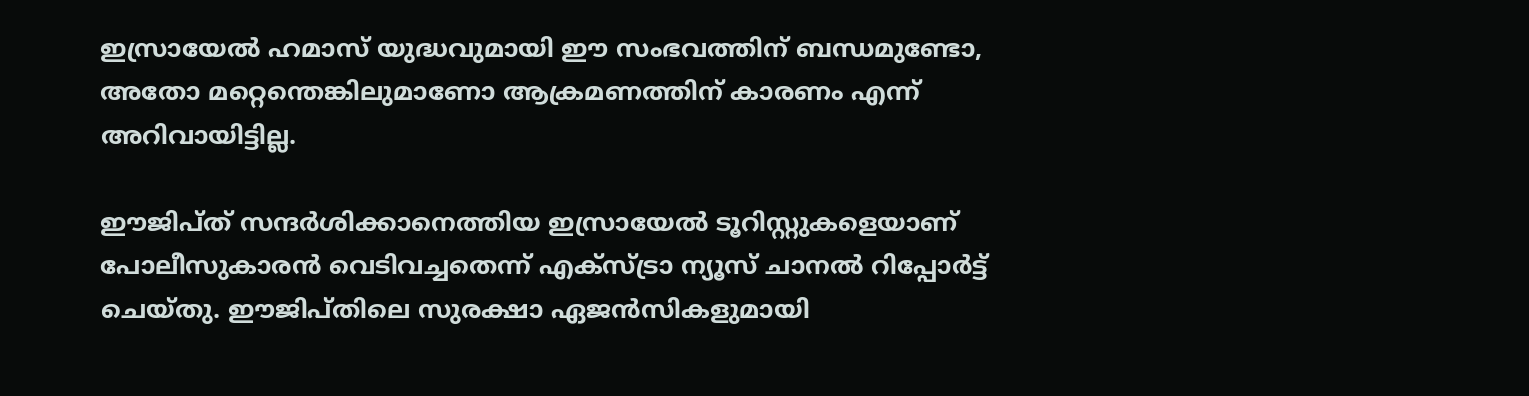ഇസ്രായേല്‍ ഹമാസ് യുദ്ധവുമായി ഈ സംഭവത്തിന് ബന്ധമുണ്ടോ, അതോ മറ്റെന്തെങ്കിലുമാണോ ആക്രമണത്തിന് കാരണം എന്ന് അറിവായിട്ടില്ല.

ഈജിപ്ത് സന്ദര്‍ശിക്കാനെത്തിയ ഇസ്രായേല്‍ ടൂറിസ്റ്റുകളെയാണ് പോലീസുകാരന്‍ വെടിവച്ചതെന്ന് എക്‌സ്ട്രാ ന്യൂസ് ചാനല്‍ റിപ്പോര്‍ട്ട് ചെയ്തു. ഈജിപ്തിലെ സുരക്ഷാ ഏജന്‍സികളുമായി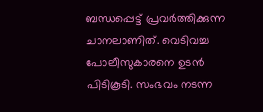ബന്ധപ്പെട്ട് പ്രവര്‍ത്തിക്കുന്ന ചാനലാണിത്. വെടിവച്ച പോലീസുകാരനെ ഉടന്‍ പിടികൂടി. സംഭവം നടന്ന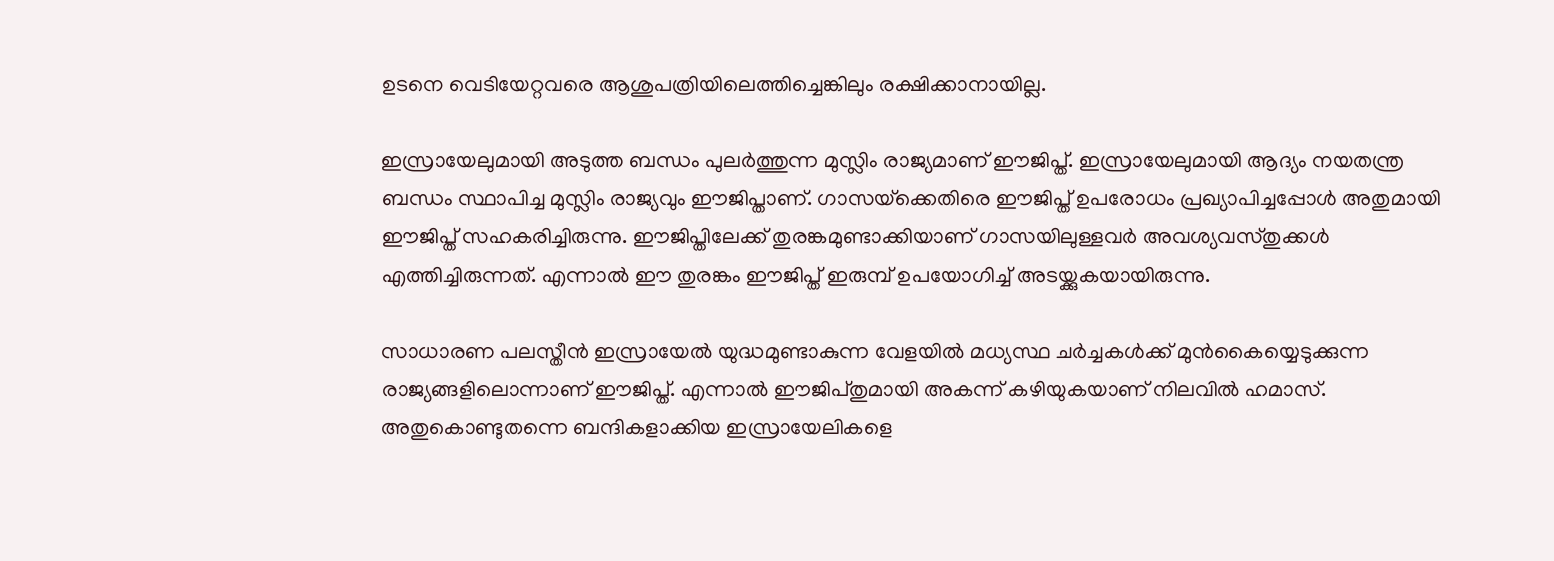ഉടനെ വെടിയേറ്റവരെ ആശുപത്രിയിലെത്തിച്ചെങ്കിലും രക്ഷിക്കാനായില്ല.

ഇസ്രായേലുമായി അടുത്ത ബന്ധം പുലര്‍ത്തുന്ന മുസ്ലിം രാജ്യമാണ് ഈജിപ്ത്. ഇസ്രായേലുമായി ആദ്യം നയതന്ത്ര ബന്ധം സ്ഥാപിച്ച മുസ്ലിം രാജ്യവും ഈജിപ്താണ്. ഗാസയ്‌ക്കെതിരെ ഈജിപ്ത് ഉപരോധം പ്രഖ്യാപിച്ചപ്പോള്‍ അതുമായി ഈജിപ്ത് സഹകരിച്ചിരുന്നു. ഈജിപ്തിലേക്ക് തുരങ്കമുണ്ടാക്കിയാണ് ഗാസയിലുള്ളവര്‍ അവശ്യവസ്തുക്കള്‍ എത്തിച്ചിരുന്നത്. എന്നാല്‍ ഈ തുരങ്കം ഈജിപ്ത് ഇരുമ്പ് ഉപയോഗിച്ച് അടയ്ക്കുകയായിരുന്നു.

സാധാരണ പലസ്തീന്‍ ഇസ്രായേല്‍ യുദ്ധമുണ്ടാകുന്ന വേളയില്‍ മധ്യസ്ഥ ചര്‍ച്ചകള്‍ക്ക് മുന്‍കൈയ്യെടുക്കുന്ന രാജ്യങ്ങളിലൊന്നാണ് ഈജിപ്ത്. എന്നാല്‍ ഈജിപ്തുമായി അകന്ന് കഴിയുകയാണ് നിലവില്‍ ഹമാസ്. അതുകൊണ്ടുതന്നെ ബന്ദികളാക്കിയ ഇസ്രായേലികളെ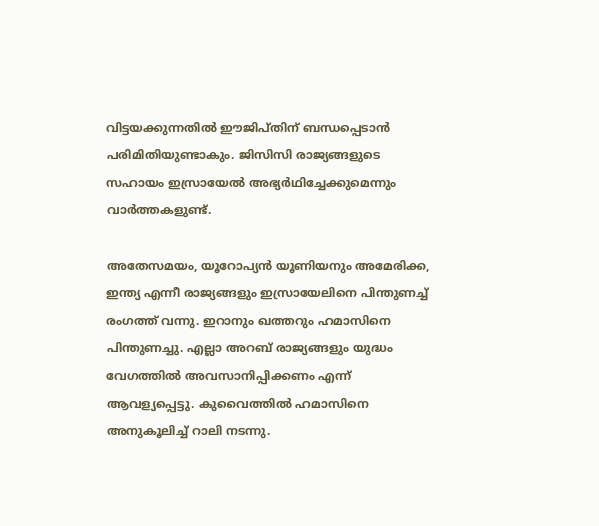വിട്ടയക്കുന്നതില്‍ ഈജിപ്തിന് ബന്ധപ്പെടാന്‍ പരിമിതിയുണ്ടാകും. ജിസിസി രാജ്യങ്ങളുടെ സഹായം ഇസ്രായേല്‍ അഭ്യര്‍ഥിച്ചേക്കുമെന്നും വാര്‍ത്തകളുണ്ട്.

അതേസമയം, യൂറോപ്യന്‍ യൂണിയനും അമേരിക്ക, ഇന്ത്യ എന്നീ രാജ്യങ്ങളും ഇസ്രായേലിനെ പിന്തുണച്ച് രംഗത്ത് വന്നു. ഇറാനും ഖത്തറും ഹമാസിനെ പിന്തുണച്ചു. എല്ലാ അറബ് രാജ്യങ്ങളും യുദ്ധം വേഗത്തില്‍ അവസാനിപ്പിക്കണം എന്ന് ആവള്യപ്പെട്ടു. കുവൈത്തില്‍ ഹമാസിനെ അനുകൂലിച്ച് റാലി നടന്നു.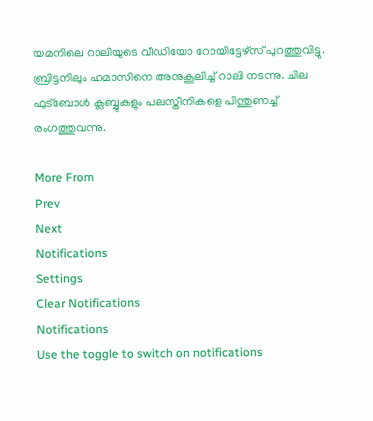യമനിലെ റാലിയുടെ വീഡിയോ റോയിട്ടേഴ്‌സ് പുറത്തുവിട്ടു. ബ്രിട്ടനിലും ഹമാസിനെ അനുകൂലിച്ച് റാലി നടന്നു. ചില ഫുട്‌ബോള്‍ ക്ലബ്ബുകളും പലസ്തീനികളെ പിന്തുണച്ച് രംഗത്തുവന്നു.

More From
Prev
Next
Notifications
Settings
Clear Notifications
Notifications
Use the toggle to switch on notifications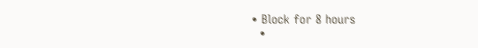• Block for 8 hours
  •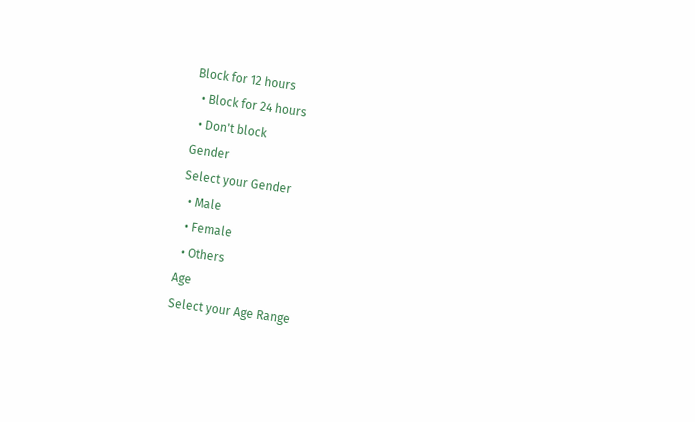Block for 12 hours
  • Block for 24 hours
  • Don't block
Gender
Select your Gender
  • Male
  • Female
  • Others
Age
Select your Age Range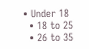• Under 18
  • 18 to 25
  • 26 to 35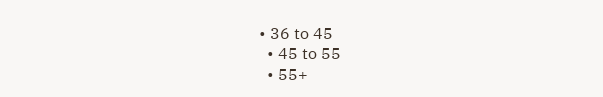• 36 to 45
  • 45 to 55
  • 55+